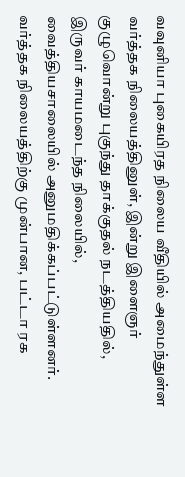வவுனியா புகையிரத நிலைய வீதியில் அமைந்துள்ள வர்த்தக நிலையத்தினுள், இன்று இளைஞர் குழுவொன்று புகுந்து தாக்குதல் நடத்தியதில், இருவர் காயமடைந்த நிலையில், வைத்தியசாலையில் அனுமதிக்கப்பட்டுள்ளனர்.
வர்த்தக நிலையத்திற்கு முன்பான, பட்டா ரக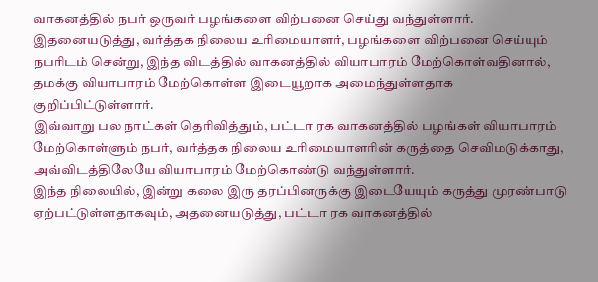வாகனத்தில் நபர் ஒருவர் பழங்களை விற்பனை செய்து வந்துள்ளார்.
இதனையடுத்து, வர்த்தக நிலைய உரிமையாளர், பழங்களை விற்பனை செய்யும் நபரிடம் சென்று, இந்த விடத்தில் வாகனத்தில் வியாபாரம் மேற்கொள்வதினால், தமக்கு வியாபாரம் மேற்கொள்ள இடையூறாக அமைந்துள்ளதாக குறிப்பிட்டுள்ளார்.
இவ்வாறு பல நாட்கள் தெரிவித்தும், பட்டா ரக வாகனத்தில் பழங்கள் வியாபாரம் மேற்கொள்ளும் நபர், வர்த்தக நிலைய உரிமையாளரின் கருத்தை செவிமடுக்காது, அவ்விடத்திலேயே வியாபாரம் மேற்கொண்டு வந்துள்ளார்.
இந்த நிலையில், இன்று கலை இரு தரப்பினருக்கு இடையேயும் கருத்து முரண்பாடு ஏற்பட்டுள்ளதாகவும், அதனையடுத்து, பட்டா ரக வாகனத்தில்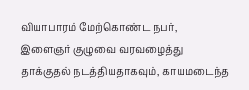வியாபாரம் மேற்கொண்ட நபர், இளைஞர் குழுவை வரவழைத்து தாக்குதல் நடத்தியதாகவும், காயமடைந்த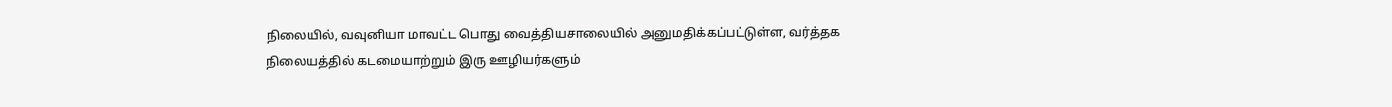நிலையில், வவுனியா மாவட்ட பொது வைத்தியசாலையில் அனுமதிக்கப்பட்டுள்ள, வர்த்தக நிலையத்தில் கடமையாற்றும் இரு ஊழியர்களும்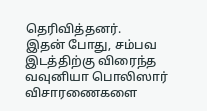தெரிவித்தனர்.
இதன் போது, சம்பவ இடத்திற்கு விரைந்த வவுனியா பொலிஸார் விசாரணைகளை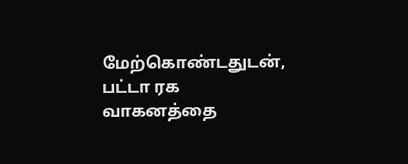மேற்கொண்டதுடன், பட்டா ரக வாகனத்தை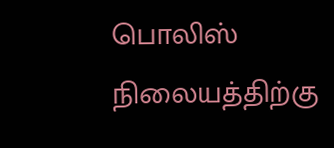பொலிஸ் நிலையத்திற்கு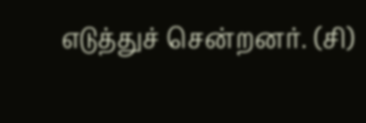எடுத்துச் சென்றனர். (சி)